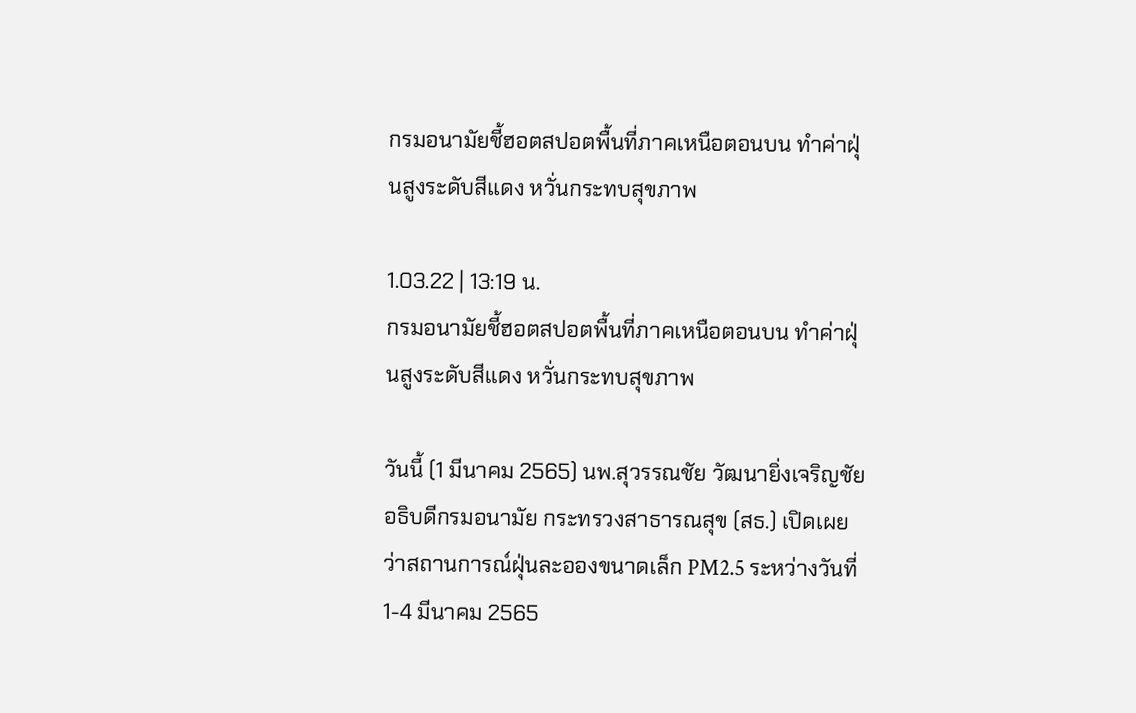กรมอนามัยชี้ฮอตสปอตพื้นที่ภาคเหนือตอนบน ทำค่าฝุ่นสูงระดับสีแดง หวั่นกระทบสุขภาพ

1.03.22 | 13:19 น.
กรมอนามัยชี้ฮอตสปอตพื้นที่ภาคเหนือตอนบน ทำค่าฝุ่นสูงระดับสีแดง หวั่นกระทบสุขภาพ

วันนี้ (1 มีนาคม 2565) นพ.สุวรรณชัย วัฒนายิ่งเจริญชัย อธิบดีกรมอนามัย กระทรวงสาธารณสุข (สธ.) เปิดเผยว่าสถานการณ์ฝุ่นละอองขนาดเล็ก PM2.5 ระหว่างวันที่ 1-4 มีนาคม 2565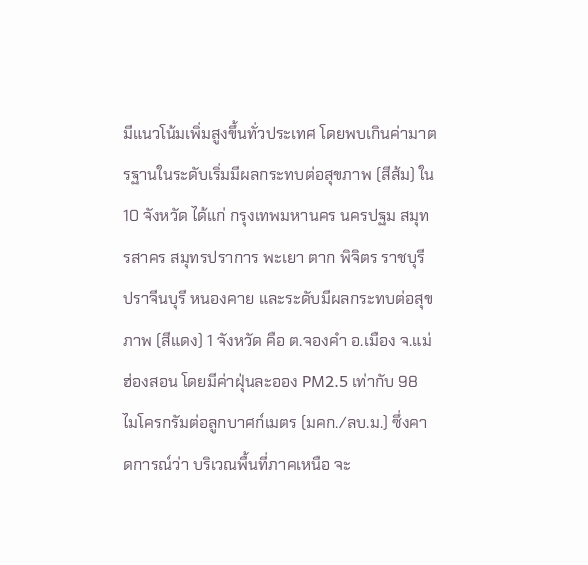มีแนวโน้มเพิ่มสูงขึ้นทั่วประเทศ โดยพบเกินค่ามาตรฐานในระดับเริ่มมีผลกระทบต่อสุขภาพ (สีส้ม) ใน 10 จังหวัด ได้แก่ กรุงเทพมหานคร นครปฐม สมุทรสาคร สมุทรปราการ พะเยา ตาก พิจิตร ราชบุรี ปราจีนบุรี หนองคาย และระดับมีผลกระทบต่อสุขภาพ (สีแดง) 1 จังหวัด คือ ต.จองคำ อ.เมือง จ.แม่ฮ่องสอน โดยมีค่าฝุ่นละออง PM2.5 เท่ากับ 98 ไมโครกรัมต่อลูกบาศก์เมตร (มคก./ลบ.ม.) ซึ่งคาดการณ์ว่า บริเวณพื้นที่ภาคเหนือ จะ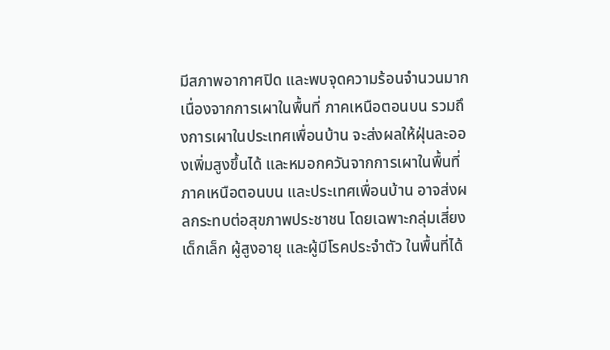มีสภาพอากาศปิด และพบจุดความร้อนจำนวนมาก เนื่องจากการเผาในพื้นที่ ภาคเหนือตอนบน รวมถึงการเผาในประเทศเพื่อนบ้าน จะส่งผลให้ฝุ่นละอองเพิ่มสูงขึ้นได้ และหมอกควันจากการเผาในพื้นที่ภาคเหนือตอนบน และประเทศเพื่อนบ้าน อาจส่งผลกระทบต่อสุขภาพประชาชน โดยเฉพาะกลุ่มเสี่ยง เด็กเล็ก ผู้สูงอายุ และผู้มีโรคประจำตัว ในพื้นที่ได้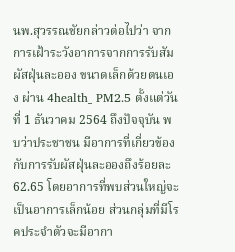นพ.สุวรรณชัยกล่าวต่อไปว่า จากการเฝ้าระวังอาการจากการรับสัมผัสฝุ่นละออง ขนาดเล็กด้วยตนเอง ผ่าน 4health_ PM2.5 ตั้งแต่วันที่ 1 ธันวาคม 2564 ถึงปัจจุบัน พบว่าประชาชน มีอาการที่เกี่ยวข้องกับการรับผัสฝุ่นละอองถึงร้อยละ 62.65 โดยอาการที่พบส่วนใหญ่จะเป็นอาการเล็กน้อย ส่วนกลุ่มที่มีโรคประจำตัวจะมีอากา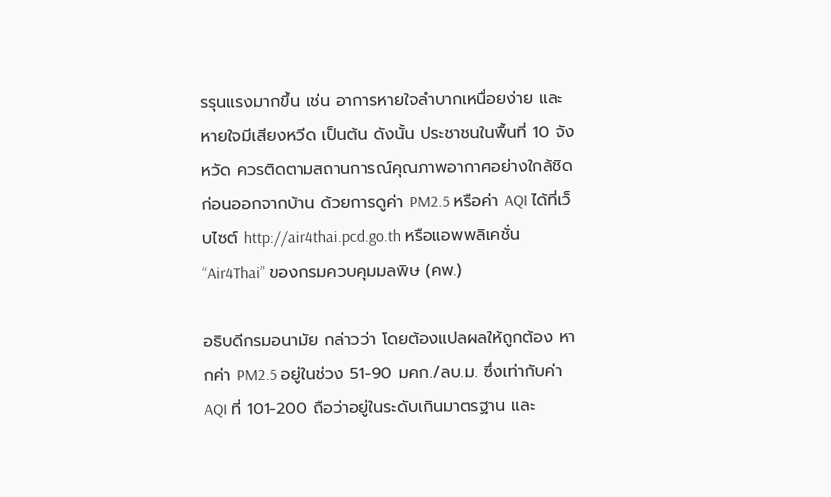รรุนแรงมากขึ้น เช่น อาการหายใจลำบากเหนื่อยง่าย และหายใจมีเสียงหวีด เป็นต้น ดังนั้น ประชาชนในพื้นที่ 10 จังหวัด ควรติดตามสถานการณ์คุณภาพอากาศอย่างใกล้ชิดก่อนออกจากบ้าน ด้วยการดูค่า PM2.5 หรือค่า AQI ได้ที่เว็บไซต์ http://air4thai.pcd.go.th หรือแอพพลิเคชั่น “Air4Thai” ของกรมควบคุมมลพิษ (คพ.)

อธิบดีกรมอนามัย กล่าวว่า โดยต้องแปลผลให้ถูกต้อง หากค่า PM2.5 อยู่ในช่วง 51-90 มคก./ลบ.ม. ซึ่งเท่ากับค่า AQI ที่ 101-200 ถือว่าอยู่ในระดับเกินมาตรฐาน และ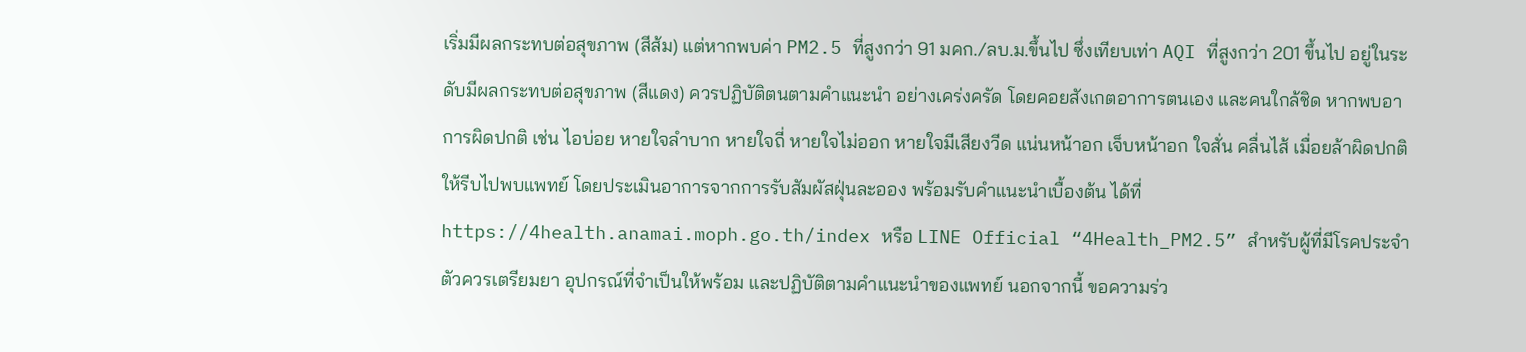เริ่มมีผลกระทบต่อสุขภาพ (สีส้ม) แต่หากพบค่า PM2.5 ที่สูงกว่า 91 มคก./ลบ.ม.ขึ้นไป ซึ่งเทียบเท่า AQI ที่สูงกว่า 201 ขึ้นไป อยู่ในระดับมีผลกระทบต่อสุขภาพ (สีแดง) ควรปฏิบัติตนตามคำแนะนำ อย่างเคร่งครัด โดยคอยสังเกตอาการตนเอง และคนใกล้ชิด หากพบอาการผิดปกติ เช่น ไอบ่อย หายใจลำบาก หายใจถี่ หายใจไม่ออก หายใจมีเสียงวีด แน่นหน้าอก เจ็บหน้าอก ใจสั่น คลื่นไส้ เมื่อยล้าผิดปกติ ให้รีบไปพบแพทย์ โดยประเมินอาการจากการรับสัมผัสฝุ่นละออง พร้อมรับคำแนะนำเบื้องต้น ได้ที่ https://4health.anamai.moph.go.th/index หรือ LINE Official “4Health_PM2.5” สำหรับผู้ที่มีโรคประจำตัวควรเตรียมยา อุปกรณ์ที่จำเป็นให้พร้อม และปฏิบัติตามคำแนะนำของแพทย์ นอกจากนี้ ขอความร่ว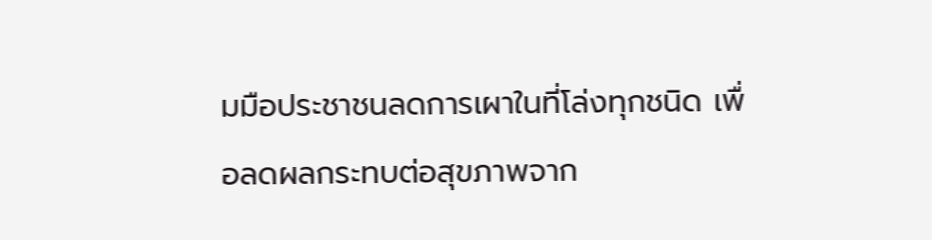มมือประชาชนลดการเผาในที่โล่งทุกชนิด เพื่อลดผลกระทบต่อสุขภาพจาก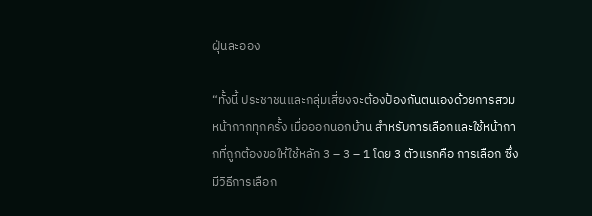ฝุ่นละออง

“ทั้งนี้ ประชาชนและกลุ่มเสี่ยงจะต้องป้องกันตนเองด้วยการสวมหน้ากากทุกครั้ง เมื่อออกนอกบ้าน สำหรับการเลือกและใช้หน้ากากที่ถูกต้องขอให้ใช้หลัก 3 – 3 – 1 โดย 3 ตัวแรกคือ การเลือก ซึ่งมีวิธีการเลือก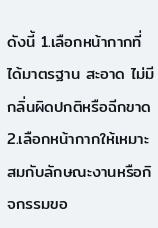ดังนี้ 1.เลือกหน้ากากที่ได้มาตรฐาน สะอาด ไม่มีกลิ่นผิดปกติหรือฉีกขาด 2.เลือกหน้ากากให้เหมาะสมกับลักษณะงานหรือกิจกรรมขอ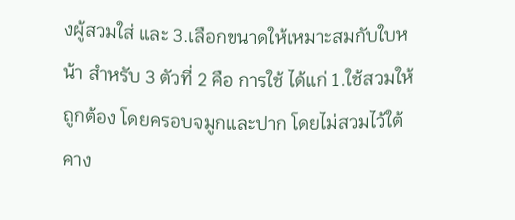งผู้สวมใส่ และ 3.เลือกขนาดให้เหมาะสมกับใบหน้า สำหรับ 3 ตัวที่ 2 คือ การใช้ ได้แก่ 1.ใช้สวมให้ถูกต้อง โดยครอบจมูกและปาก โดยไม่สวมไว้ใต้คาง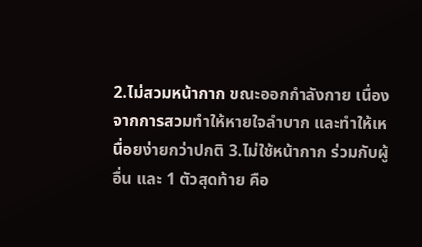2.ไม่สวมหน้ากาก ขณะออกกำลังกาย เนื่องจากการสวมทำให้หายใจลำบาก และทำให้เหนื่อยง่ายกว่าปกติ 3.ไม่ใช้หน้ากาก ร่วมกับผู้อื่น และ 1 ตัวสุดท้าย คือ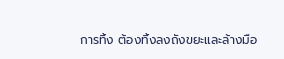การทิ้ง ต้องทิ้งลงถังขยะและล้างมือ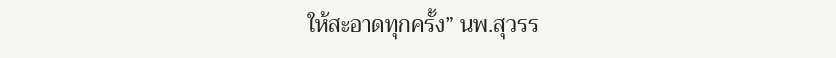ให้สะอาดทุกครั้ง” นพ.สุวรร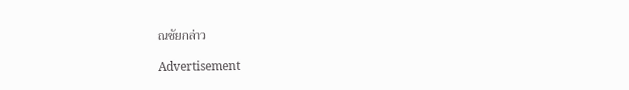ณชัยกล่าว

Advertisement